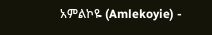አምልኮዬ (Amlekoyie) -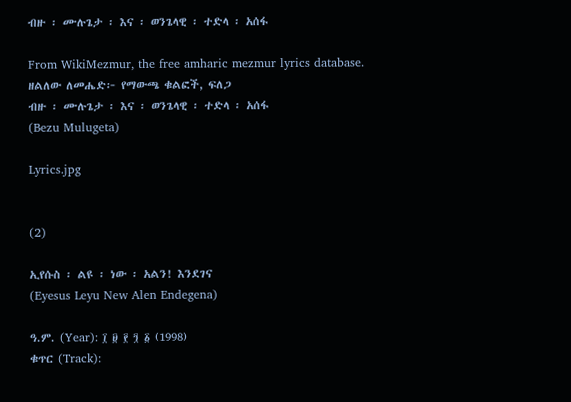ብዙ ፡ ሙሉጌታ ፡ እና ፡ ወንጌላዊ ፡ ተድላ ፡ አሰፋ

From WikiMezmur, the free amharic mezmur lyrics database.
ዘልለው ለመሔድ፦ የማውጫ ቁልፎች, ፍለጋ
ብዙ ፡ ሙሉጌታ ፡ እና ፡ ወንጌላዊ ፡ ተድላ ፡ አሰፋ
(Bezu Mulugeta)

Lyrics.jpg


(2)

ኢየሱስ ፡ ልዩ ፡ ነው ፡ አልን! እንደገና
(Eyesus Leyu New Alen Endegena)

ዓ.ም. (Year): ፲ ፱ ፻ ፺ ፩ (1998)
ቁጥር (Track):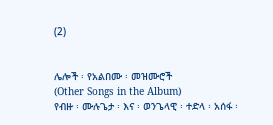(2)


ሌሎች ፡ የአልበሙ ፡ መዝሙሮች
(Other Songs in the Album)
የብዙ ፡ ሙሉጌታ ፡ እና ፡ ወንጌላዊ ፡ ተድላ ፡ አሰፋ ፡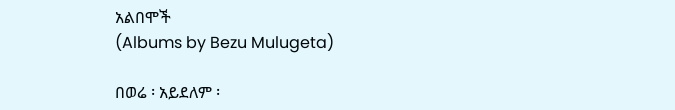አልበሞች
(Albums by Bezu Mulugeta)

በወሬ ፡ አይደለም ፡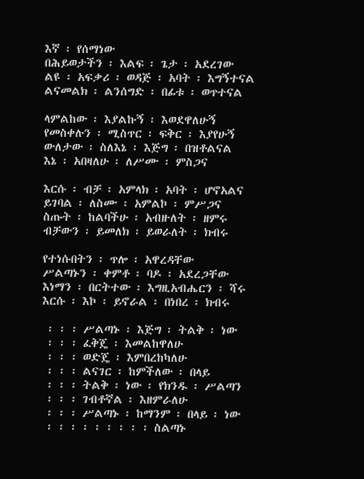እኛ ፡ የሰማነው
በሕይወታችን ፡ እልፍ ፡ ጌታ ፡ አደረገው
ልዩ ፡ አፍቃሪ ፡ ወዳጅ ፡ አባት ፡ እግኝተናል
ልናመልክ ፡ ልንሰግድ ፡ በፊቱ ፡ ወጥተናል

ላምልከው ፡ እያልኩኝ ፡ እወደዋለሁኝ
የመስቀሉን ፡ ሚስጥር ፡ ፍቅር ፡ እያየሁኝ
ውለታው ፡ ስለእኔ ፡ እጅግ ፡ በዝቶልናል
እኔ ፡ አበዛለሁ ፡ ለሥሙ ፡ ምስጋና

እርሱ ፡ ብቻ ፡ አምላክ ፡ አባት ፡ ሆኖአልና
ይገባል ፡ ለስሙ ፡ አምልኮ ፡ ምሥጋና
ስጡት ፡ ከልባችሁ ፡ አብዙለት ፡ ዘምሩ
ብቻውን ፡ ይመለክ ፡ ይወራለት ፡ ክብሩ

የተነሱበትን ፡ ጥሎ ፡ አዋረዳቸው
ሥልጣኑን ፡ ቀምቶ ፡ ባዶ ፡ አደረጋቸው
እነማን ፡ በርትተው ፡ እግዚአብሔርን ፡ ሻሩ
እርሱ ፡ እኮ ፡ ይኖራል ፡ በነበረ ፡ ክብሩ

 ፡ ፡ ፡ ሥልጣኑ ፡ እጅግ ፡ ትልቅ ፡ ነው
 ፡ ፡ ፡ ፈቅጄ ፡ እመልከዋለሁ
 ፡ ፡ ፡ ወድጄ ፡ እምበረከካለሁ
 ፡ ፡ ፡ ልናገር ፡ ከምችለው ፡ በላይ
 ፡ ፡ ፡ ትልቅ ፡ ነው ፡ የክንዱ ፡ ሥልጣን
 ፡ ፡ ፡ ገብቶኛል ፡ እዘምራለሁ
 ፡ ፡ ፡ ሥልጣኑ ፡ ከማንም ፡ በላይ ፡ ነው
 ፡ ፡ ፡ ፡ ፡ ፡ ፡ ፡ ፡ ስልጣኑ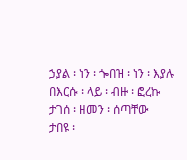ኃያል ፡ ነን ፡ ጐበዝ ፡ ነን ፡ እያሉ
በእርሱ ፡ ላይ ፡ ብዙ ፡ ፎረኩ
ታገሰ ፡ ዘመን ፡ ሰጣቸው
ታበዩ ፡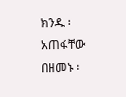ክንዱ ፡ አጠፋቸው
በዘመኑ ፡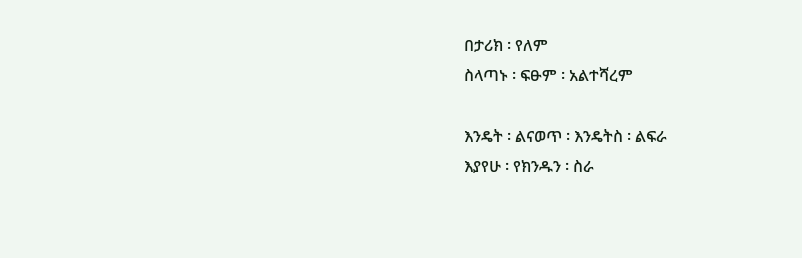በታሪክ ፡ የለም
ስላጣኑ ፡ ፍፁም ፡ አልተሻረም

እንዴት ፡ ልናወጥ ፡ እንዴትስ ፡ ልፍራ
እያየሁ ፡ የክንዱን ፡ ስራ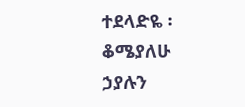ተደላድዬ ፡ ቆሜያለሁ
ኃያሉን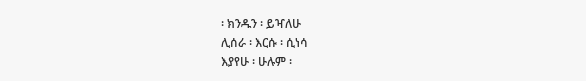፡ ክንዱን ፡ ይዣለሁ
ሊሰራ ፡ እርሱ ፡ ሲነሳ
እያየሁ ፡ ሁሉም ፡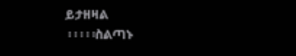ይታዘዛል
 ፡ ፡ ፡ ፡ ፡ስልጣኑ